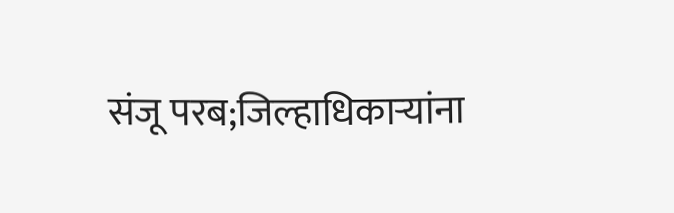संजू परब;जिल्हाधिकाऱ्यांना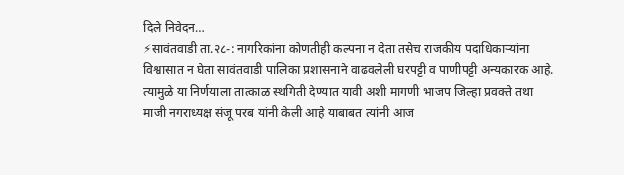दिले निवेदन…
⚡सावंतवाडी ता.२८-: नागरिकांना कोणतीही कल्पना न देता तसेच राजकीय पदाधिकाऱ्यांना विश्वासात न घेता सावंतवाडी पालिका प्रशासनाने वाढवलेली घरपट्टी व पाणीपट्टी अन्यकारक आहे. त्यामुळे या निर्णयाला तात्काळ स्थगिती देण्यात यावी अशी मागणी भाजप जिल्हा प्रवक्ते तथा माजी नगराध्यक्ष संजू परब यांनी केली आहे याबाबत त्यांनी आज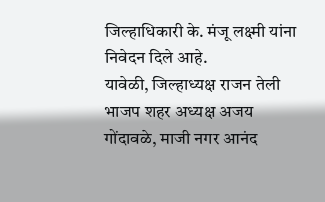जिल्हाधिकारी के. मंजू लक्ष्मी यांना निवेदन दिले आहे.
यावेळी, जिल्हाध्यक्ष राजन तेली भाजप शहर अध्यक्ष अजय गोंदावळे, माजी नगर आनंद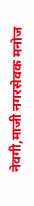नेवगी,माजी नगरसेवक मनोज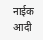नाईक आदी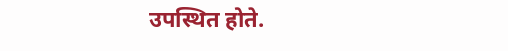उपस्थित होते.